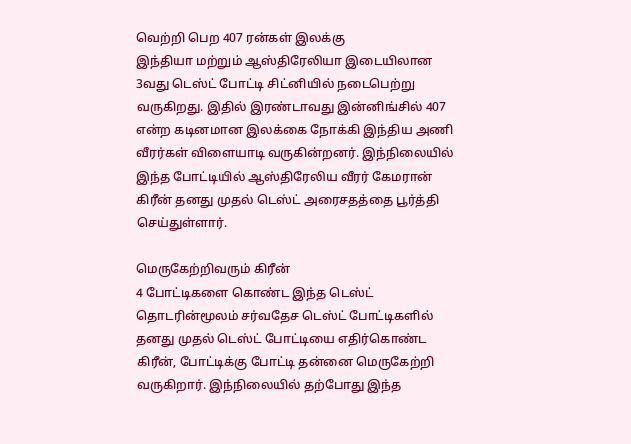வெற்றி பெற 407 ரன்கள் இலக்கு
இந்தியா மற்றும் ஆஸ்திரேலியா இடையிலான 3வது டெஸ்ட் போட்டி சிட்னியில் நடைபெற்று வருகிறது. இதில் இரண்டாவது இன்னிங்சில் 407 என்ற கடினமான இலக்கை நோக்கி இந்திய அணி வீரர்கள் விளையாடி வருகின்றனர். இந்நிலையில் இந்த போட்டியில் ஆஸ்திரேலிய வீரர் கேமரான் கிரீன் தனது முதல் டெஸ்ட் அரைசதத்தை பூர்த்தி செய்துள்ளார்.

மெருகேற்றிவரும் கிரீன்
4 போட்டிகளை கொண்ட இந்த டெஸ்ட் தொடரின்மூலம் சர்வதேச டெஸ்ட் போட்டிகளில் தனது முதல் டெஸ்ட் போட்டியை எதிர்கொண்ட கிரீன், போட்டிக்கு போட்டி தன்னை மெருகேற்றி வருகிறார். இந்நிலையில் தற்போது இந்த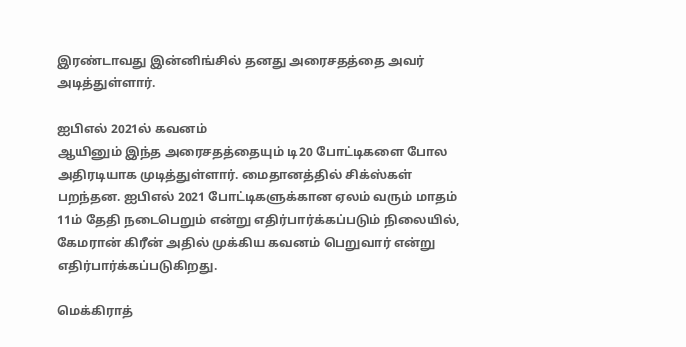இரண்டாவது இன்னிங்சில் தனது அரைசதத்தை அவர் அடித்துள்ளார்.

ஐபிஎல் 2021ல் கவனம்
ஆயினும் இந்த அரைசதத்தையும் டி20 போட்டிகளை போல அதிரடியாக முடித்துள்ளார். மைதானத்தில் சிக்ஸ்கள் பறந்தன. ஐபிஎல் 2021 போட்டிகளுக்கான ஏலம் வரும் மாதம் 11ம் தேதி நடைபெறும் என்று எதிர்பார்க்கப்படும் நிலையில், கேமரான் கிரீன் அதில் முக்கிய கவனம் பெறுவார் என்று எதிர்பார்க்கப்படுகிறது.

மெக்கிராத்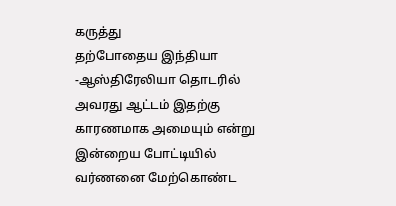கருத்து
தற்போதைய இந்தியா -ஆஸ்திரேலியா தொடரில் அவரது ஆட்டம் இதற்கு காரணமாக அமையும் என்று இன்றைய போட்டியில் வர்ணனை மேற்கொண்ட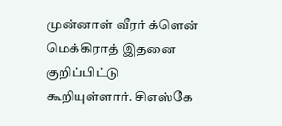முன்னாள் வீரர் க்ளென் மெக்கிராத் இதனை குறிப்பிட்டு கூறியுள்ளார். சிஎஸ்கே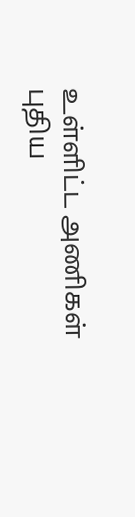உள்ளிட்ட அணிகள் புதிய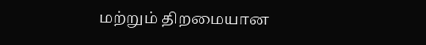மற்றும் திறமையான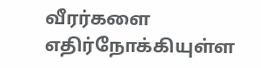வீரர்களை எதிர்நோக்கியுள்ள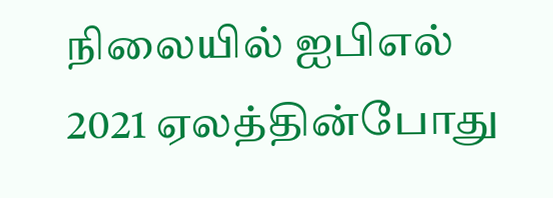நிலையில் ஐபிஎல் 2021 ஏலத்தின்போது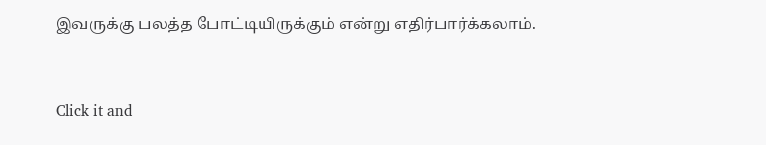இவருக்கு பலத்த போட்டியிருக்கும் என்று எதிர்பார்க்கலாம்.


Click it and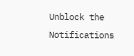Unblock the Notifications